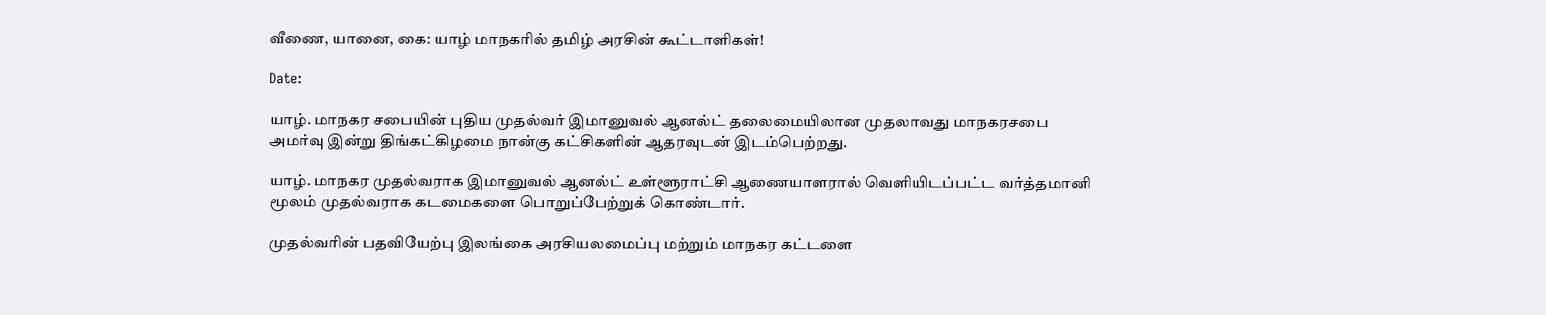வீணை, யானை, கை: யாழ் மாநகரில் தமிழ் அரசின் கூட்டாளிகள்!

Date:

யாழ். மாநகர சபையின் புதிய முதல்வர் இமானுவல் ஆனல்ட் தலைமையிலான முதலாவது மாநகரசபை அமர்வு இன்று திங்கட்கிழமை நான்கு கட்சிகளின் ஆதரவுடன் இடம்பெற்றது.

யாழ். மாநகர முதல்வராக இமானுவல் ஆனல்ட் உள்ளூராட்சி ஆணையாளரால் வெளியிடப்பட்ட வர்த்தமானி மூலம் முதல்வராக கடமைகளை பொறுப்பேற்றுக் கொண்டார்.

முதல்வரின் பதவியேற்பு இலங்கை அரசியலமைப்பு மற்றும் மாநகர கட்டளை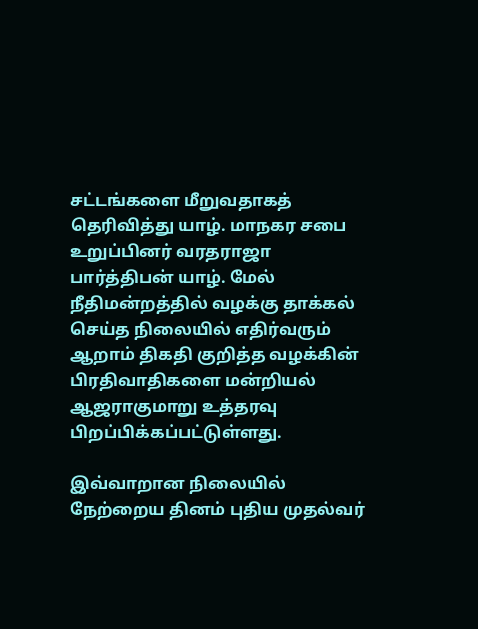சட்டங்களை மீறுவதாகத் தெரிவித்து யாழ். மாநகர சபை உறுப்பினர் வரதராஜா பார்த்திபன் யாழ். மேல் நீதிமன்றத்தில் வழக்கு தாக்கல் செய்த நிலையில் எதிர்வரும் ஆறாம் திகதி குறித்த வழக்கின் பிரதிவாதிகளை மன்றியல் ஆஜராகுமாறு உத்தரவு பிறப்பிக்கப்பட்டுள்ளது.

இவ்வாறான நிலையில் நேற்றைய தினம் புதிய முதல்வர்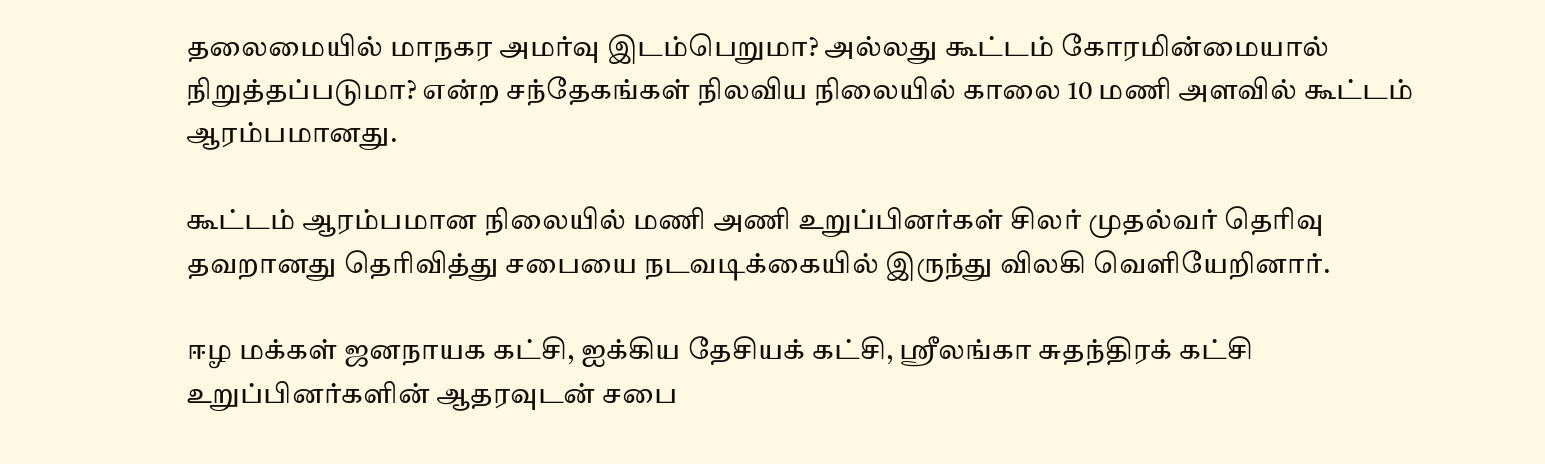தலைமையில் மாநகர அமர்வு இடம்பெறுமா? அல்லது கூட்டம் கோரமின்மையால் நிறுத்தப்படுமா? என்ற சந்தேகங்கள் நிலவிய நிலையில் காலை 10 மணி அளவில் கூட்டம் ஆரம்பமானது.

கூட்டம் ஆரம்பமான நிலையில் மணி அணி உறுப்பினர்கள் சிலர் முதல்வர் தெரிவு தவறானது தெரிவித்து சபையை நடவடிக்கையில் இருந்து விலகி வெளியேறினார்.

ஈழ மக்கள் ஜனநாயக கட்சி, ஐக்கிய தேசியக் கட்சி, ஸ்ரீலங்கா சுதந்திரக் கட்சி உறுப்பினர்களின் ஆதரவுடன் சபை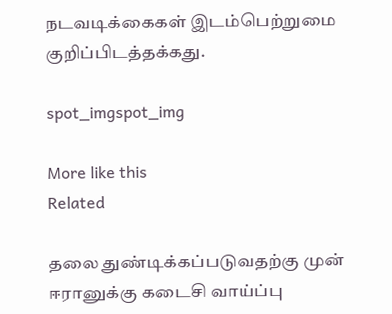நடவடிக்கைகள் இடம்பெற்றுமை குறிப்பிடத்தக்கது.

spot_imgspot_img

More like this
Related

தலை துண்டிக்கப்படுவதற்கு முன் ஈரானுக்கு கடைசி வாய்ப்பு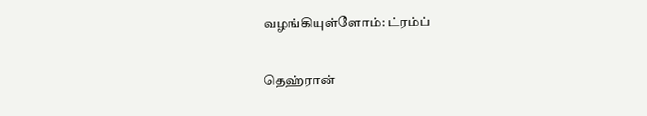வழங்கியுள்ளோம்: ட்ரம்ப்

தெஹ்ரான்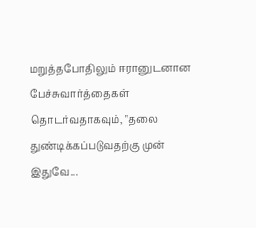மறுத்தபோதிலும் ஈரானுடனான பேச்சுவார்த்தைகள் தொடர்வதாகவும், "தலை துண்டிக்கப்படுவதற்கு முன் இதுவே...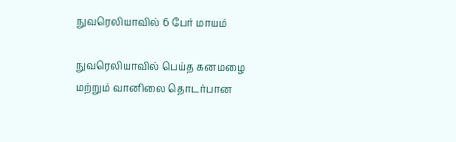நுவரெலியாவில் 6 பேர் மாயம்

நுவரெலியாவில் பெய்த கனமழை மற்றும் வானிலை தொடர்பான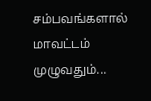சம்பவங்களால் மாவட்டம் முழுவதும்...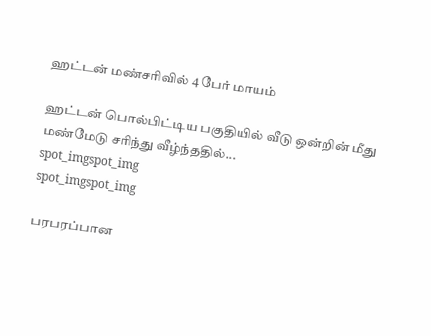ஹட்டன் மண்சரிவில் 4 பேர் மாயம்

ஹட்டன் பொல்பிட்டிய பகுதியில் வீடு ஒன்றின் மீது மண்மேடு சரிந்து வீழ்ந்ததில்...
spot_imgspot_img
spot_imgspot_img

பரபரப்பான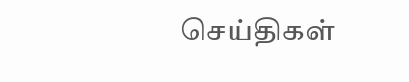செய்திகள்